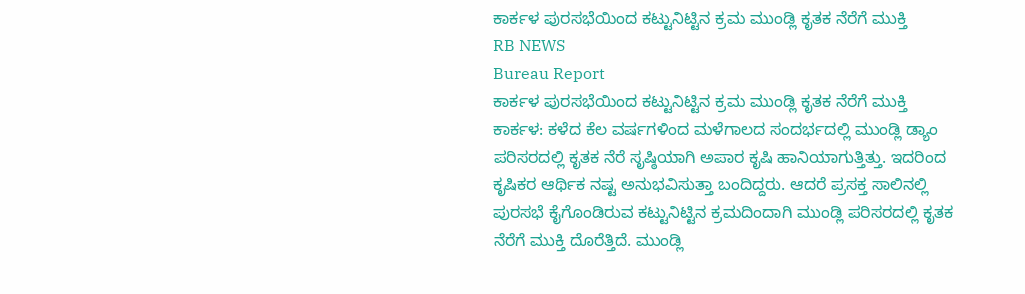ಕಾರ್ಕಳ ಪುರಸಭೆಯಿಂದ ಕಟ್ಟುನಿಟ್ಟಿನ ಕ್ರಮ ಮುಂಡ್ಲಿ ಕೃತಕ ನೆರೆಗೆ ಮುಕ್ತಿ
RB NEWS
Bureau Report
ಕಾರ್ಕಳ ಪುರಸಭೆಯಿಂದ ಕಟ್ಟುನಿಟ್ಟಿನ ಕ್ರಮ ಮುಂಡ್ಲಿ ಕೃತಕ ನೆರೆಗೆ ಮುಕ್ತಿ
ಕಾರ್ಕಳ: ಕಳೆದ ಕೆಲ ವರ್ಷಗಳಿಂದ ಮಳೆಗಾಲದ ಸಂದರ್ಭದಲ್ಲಿ ಮುಂಡ್ಲಿ ಡ್ಯಾಂ ಪರಿಸರದಲ್ಲಿ ಕೃತಕ ನೆರೆ ಸೃಷ್ಠಿಯಾಗಿ ಅಪಾರ ಕೃಷಿ ಹಾನಿಯಾಗುತ್ತಿತ್ತು. ಇದರಿಂದ ಕೃಷಿಕರ ಆರ್ಥಿಕ ನಷ್ಟ ಅನುಭವಿಸುತ್ತಾ ಬಂದಿದ್ದರು. ಆದರೆ ಪ್ರಸಕ್ತ ಸಾಲಿನಲ್ಲಿ ಪುರಸಭೆ ಕೈಗೊಂಡಿರುವ ಕಟ್ಟುನಿಟ್ಟಿನ ಕ್ರಮದಿಂದಾಗಿ ಮುಂಡ್ಲಿ ಪರಿಸರದಲ್ಲಿ ಕೃತಕ ನೆರೆಗೆ ಮುಕ್ತಿ ದೊರೆತ್ತಿದೆ. ಮುಂಡ್ಲಿ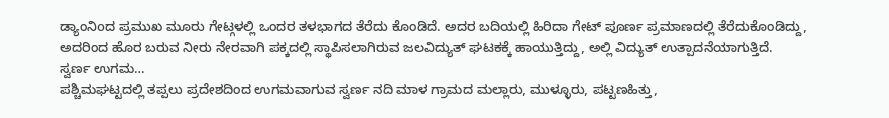ಡ್ಯಾಂನಿoದ ಪ್ರಮುಖ ಮೂರು ಗೇಟ್ಗಳಲ್ಲಿ ಒಂದರ ತಳಭಾಗದ ತೆರೆದು ಕೊಂಡಿದೆ. ಅದರ ಬದಿಯಲ್ಲಿ ಹಿರಿದಾ ಗೇಟ್ ಪೂರ್ಣ ಪ್ರಮಾಣದಲ್ಲಿ ತೆರೆದುಕೊಂಡಿದ್ದು, ಅದರಿಂದ ಹೊರ ಬರುವ ನೀರು ನೇರವಾಗಿ ಪಕ್ಕದಲ್ಲಿ ಸ್ಥಾಪಿಸಲಾಗಿರುವ ಜಲವಿದ್ಯುತ್ ಘಟಕಕ್ಕೆ ಹಾಯುತ್ತಿದ್ದು, ಅಲ್ಲಿ ವಿದ್ಯುತ್ ಉತ್ಪಾದನೆಯಾಗುತ್ತಿದೆ.
ಸ್ವರ್ಣ ಉಗಮ…
ಪಶ್ಚಿಮಘಟ್ಟದಲ್ಲಿ ತಪ್ಪಲು ಪ್ರದೇಶದಿಂದ ಉಗಮವಾಗುವ ಸ್ವರ್ಣ ನದಿ ಮಾಳ ಗ್ರಾಮದ ಮಲ್ಲಾರು, ಮುಳ್ಳೂರು, ಪಟ್ಟಣಹಿತ್ತು,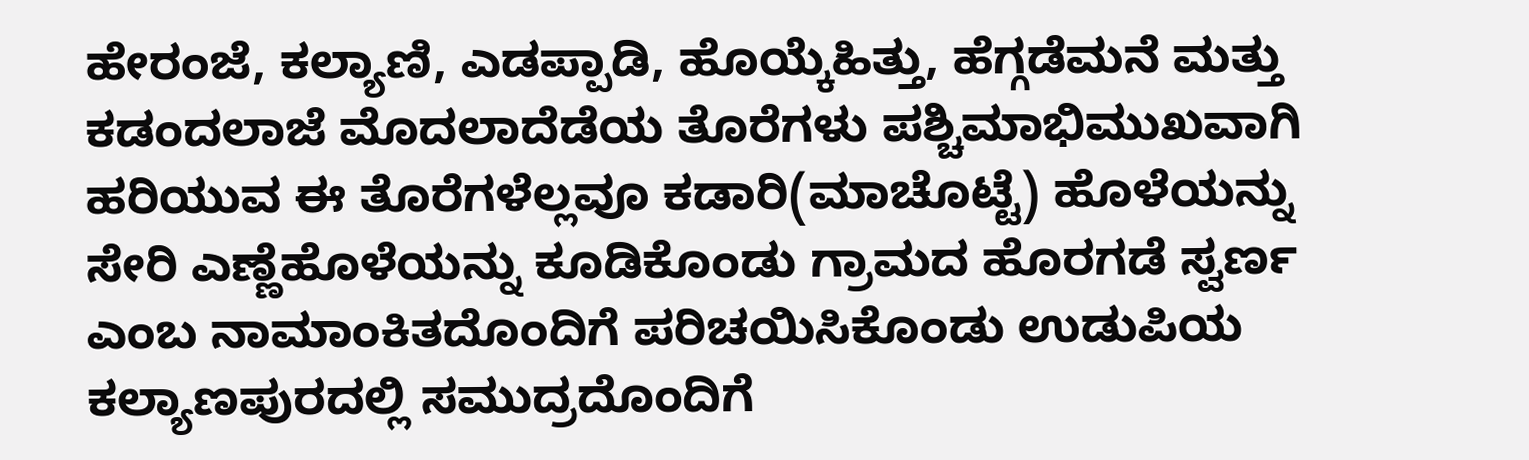ಹೇರಂಜೆ, ಕಲ್ಯಾಣಿ, ಎಡಪ್ಪಾಡಿ, ಹೊಯ್ಕೆಹಿತ್ತು, ಹೆಗ್ಗಡೆಮನೆ ಮತ್ತು ಕಡಂದಲಾಜೆ ಮೊದಲಾದೆಡೆಯ ತೊರೆಗಳು ಪಶ್ಚಿಮಾಭಿಮುಖವಾಗಿ ಹರಿಯುವ ಈ ತೊರೆಗಳೆಲ್ಲವೂ ಕಡಾರಿ(ಮಾಚೊಟ್ಟೆ) ಹೊಳೆಯನ್ನು ಸೇರಿ ಎಣ್ಣೆಹೊಳೆಯನ್ನು ಕೂಡಿಕೊಂಡು ಗ್ರಾಮದ ಹೊರಗಡೆ ಸ್ವರ್ಣ ಎಂಬ ನಾಮಾಂಕಿತದೊಂದಿಗೆ ಪರಿಚಯಿಸಿಕೊಂಡು ಉಡುಪಿಯ ಕಲ್ಯಾಣಪುರದಲ್ಲಿ ಸಮುದ್ರದೊಂದಿಗೆ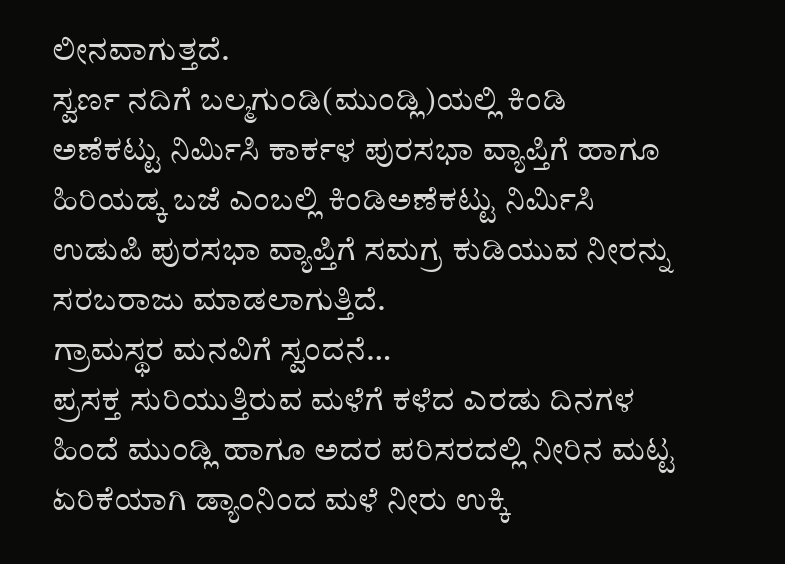ಲೀನವಾಗುತ್ತದೆ.
ಸ್ವರ್ಣ ನದಿಗೆ ಬಲ್ಮಗುಂಡಿ(ಮುಂಡ್ಲಿ)ಯಲ್ಲಿ ಕಿಂಡಿ ಅಣೆಕಟ್ಟು ನಿರ್ಮಿಸಿ ಕಾರ್ಕಳ ಪುರಸಭಾ ವ್ಯಾಪ್ತಿಗೆ ಹಾಗೂ ಹಿರಿಯಡ್ಕ ಬಜೆ ಎಂಬಲ್ಲಿ ಕಿಂಡಿಅಣೆಕಟ್ಟು ನಿರ್ಮಿಸಿ ಉಡುಪಿ ಪುರಸಭಾ ವ್ಯಾಪ್ತಿಗೆ ಸಮಗ್ರ ಕುಡಿಯುವ ನೀರನ್ನು ಸರಬರಾಜು ಮಾಡಲಾಗುತ್ತಿದೆ.
ಗ್ರಾಮಸ್ಥರ ಮನವಿಗೆ ಸ್ವಂದನೆ…
ಪ್ರಸಕ್ತ ಸುರಿಯುತ್ತಿರುವ ಮಳೆಗೆ ಕಳೆದ ಎರಡು ದಿನಗಳ ಹಿಂದೆ ಮುಂಡ್ಲಿ ಹಾಗೂ ಅದರ ಪರಿಸರದಲ್ಲಿ ನೀರಿನ ಮಟ್ಟ ಏರಿಕೆಯಾಗಿ ಡ್ಯಾಂನಿಂದ ಮಳೆ ನೀರು ಉಕ್ಕಿ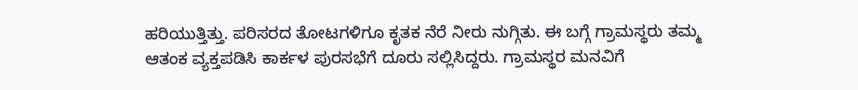ಹರಿಯುತ್ತಿತ್ತು. ಪರಿಸರದ ತೋಟಗಳಿಗೂ ಕೃತಕ ನೆರೆ ನೀರು ನುಗ್ಗಿತು. ಈ ಬಗ್ಗೆ ಗ್ರಾಮಸ್ಥರು ತಮ್ಮ ಆತಂಕ ವ್ಯಕ್ತಪಡಿಸಿ ಕಾರ್ಕಳ ಪುರಸಭೆಗೆ ದೂರು ಸಲ್ಲಿಸಿದ್ದರು. ಗ್ರಾಮಸ್ಥರ ಮನವಿಗೆ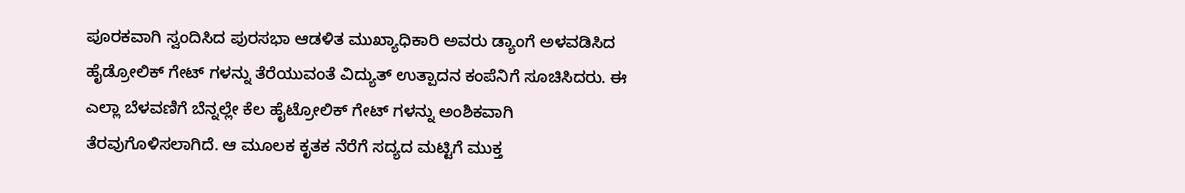ಪೂರಕವಾಗಿ ಸ್ವಂದಿಸಿದ ಪುರಸಭಾ ಆಡಳಿತ ಮುಖ್ಯಾಧಿಕಾರಿ ಅವರು ಡ್ಯಾಂಗೆ ಅಳವಡಿಸಿದ ಹೈಡ್ರೋಲಿಕ್ ಗೇಟ್ ಗಳನ್ನು ತೆರೆಯುವಂತೆ ವಿದ್ಯುತ್ ಉತ್ಪಾದನ ಕಂಪೆನಿಗೆ ಸೂಚಿಸಿದರು. ಈ ಎಲ್ಲಾ ಬೆಳವಣಿಗೆ ಬೆನ್ನಲ್ಲೇ ಕೆಲ ಹೈಟ್ರೋಲಿಕ್ ಗೇಟ್ ಗಳನ್ನು ಅಂಶಿಕವಾಗಿ ತೆರವುಗೊಳಿಸಲಾಗಿದೆ. ಆ ಮೂಲಕ ಕೃತಕ ನೆರೆಗೆ ಸದ್ಯದ ಮಟ್ಟಿಗೆ ಮುಕ್ತ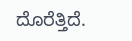ದೊರೆತ್ತಿದೆ.